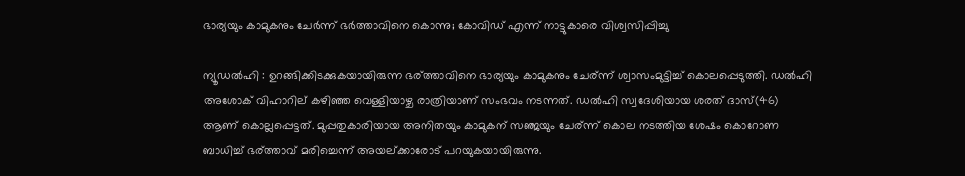ഭാര്യയും കാമുകനും ചേര്‍ന്ന്‌ ഭര്‍ത്താവിനെ കൊന്നു; കോവിഡ്‌ എന്ന്‌ നാട്ടുകാരെ വിശ്വസിപ്പിച്ചു

ന്യൂഡല്‍ഹി : ഉറങ്ങിക്കിടക്കുകയായിരുന്ന ഭര്ത്താവിനെ ഭാര്യയും കാമുകനും ചേര്ന്ന് ശ്വാസംമുട്ടിച്ച്‌ കൊലപ്പെടുത്തി. ഡല്‍ഹി അശോക് വിഹാറില് കഴിഞ്ഞ വെള്ളിയാഴ്ച രാത്രിയാണ് സംഭവം നടന്നത്. ഡല്‍ഹി സ്വദേശിയായ ശരത് ദാസ്(46) ആണ് കൊല്ലപ്പെട്ടത്. മുപ്പതുകാരിയായ അനിതയും കാമുകന് സഞ്ജയും ചേര്ന്ന് കൊല നടത്തിയ ശേഷം കൊറോണ ബാധിച്ച്‌ ഭര്ത്താവ് മരിച്ചെന്ന് അയല്ക്കാരോട് പറയുകയായിരുന്നു.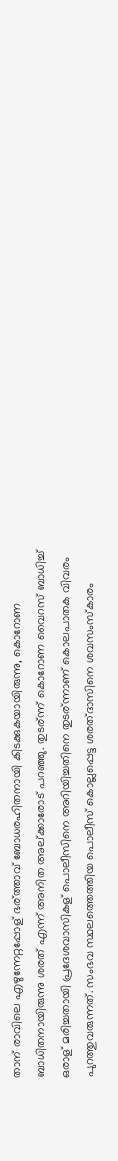താന് രാവിലെ എഴുന്നേറ്റപ്പോള് ഭര്ത്താവ് ബോധരഹിതനായി കിടക്കുകയായിരുന്നു, കൊറോണ ബാധിതനായിരുന്നു ശരത് എന്ന് അനിത അല്ക്കാരോട് പറഞ്ഞു. തുടര്ന്ന് കൊറോണ വൈറസ് ബാധിച്ച്‌ ഒരാള് മരിച്ചതായി പ്രദേശവാസികള് പൊലീസിനെ അറിയിച്ചതിനെ തുടര്ന്നാണ് കൊലപാതക വിവരം പുറത്തുവരുന്നത്. സംഭവ സ്ഥലത്തെത്തിയ പൊലീസ് കൊല്ലപ്പെട്ട ശരത്ദാസിനെ ശവസംസ്കാരം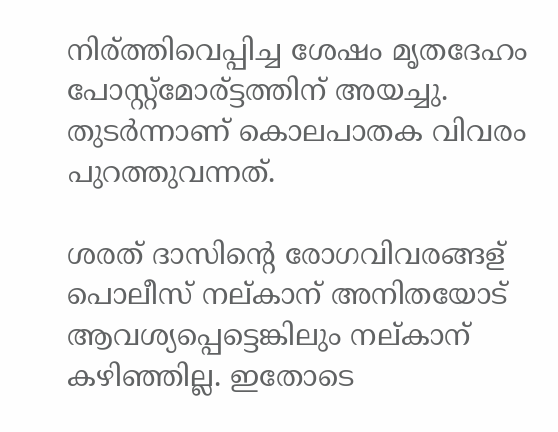നിര്ത്തിവെപ്പിച്ച ശേഷം മൃതദേഹം പോസ്റ്റ്മോര്ട്ടത്തിന് അയച്ചു. തുടര്‍ന്നാണ് കൊലപാതക വിവരം പുറത്തുവന്നത്.

ശരത് ദാസിന്റെ രോഗവിവരങ്ങള് പൊലീസ് നല്കാന് അനിതയോട് ആവശ്യപ്പെട്ടെങ്കിലും നല്കാന് കഴിഞ്ഞില്ല. ഇതോടെ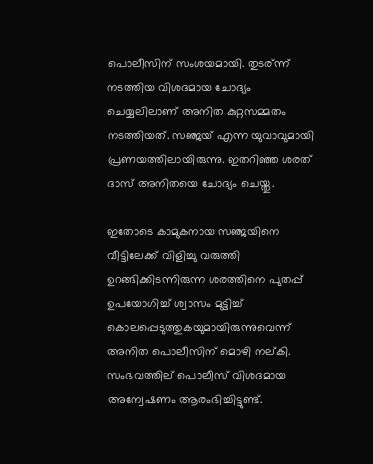പൊലീസിന് സംശയമായി. തുടര്ന്ന് നടത്തിയ വിശദമായ ചോദ്യം ചെയ്യലിലാണ് അനിത കുറ്റസമ്മതം നടത്തിയത്. സഞ്ജയ് എന്ന യുവാവുമായി പ്രണയത്തിലായിരുന്നു. ഇതറിഞ്ഞ ശരത് ദാസ് അനിതയെ ചോദ്യം ചെയ്തു.

ഇതോടെ കാമുകനായ സഞ്ജയിനെ വീട്ടിലേക്ക് വിളിച്ചു വരുത്തി ഉറങ്ങിക്കിടന്നിരുന്ന ശരത്തിനെ പുതപ്പ് ഉപയോഗിച്ച്‌ ശ്വാസം മുട്ടിച്ച്‌ കൊലപ്പെടുത്തുകയുമായിരുന്നുവെന്ന് അനിത പൊലീസിന് മൊഴി നല്കി. സംഭവത്തില് പൊലീസ് വിശദമായ അന്വേഷണം ആരംഭിച്ചിട്ടുണ്ട്.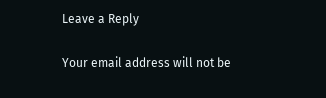Leave a Reply

Your email address will not be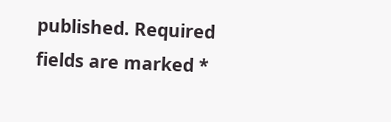published. Required fields are marked *